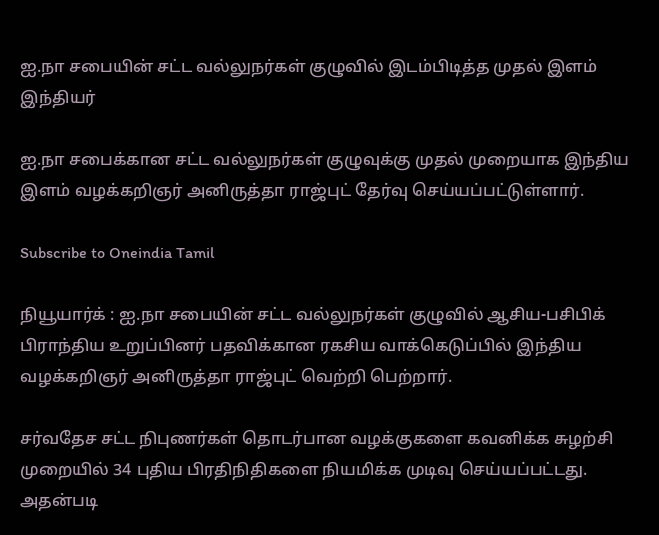ஐ.நா சபையின் சட்ட வல்லுநர்கள் குழுவில் இடம்பிடித்த முதல் இளம் இந்தியர்

ஐ.நா சபைக்கான சட்ட வல்லுநர்கள் குழுவுக்கு முதல் முறையாக இந்திய இளம் வழக்கறிஞர் அனிருத்தா ராஜ்புட் தேர்வு செய்யப்பட்டுள்ளார்.

Subscribe to Oneindia Tamil

நியூயார்க் : ஐ.நா சபையின் சட்ட வல்லுநர்கள் குழுவில் ஆசிய-பசிபிக் பிராந்திய உறுப்பினர் பதவிக்கான ரகசிய வாக்கெடுப்பில் இந்திய வழக்கறிஞர் அனிருத்தா ராஜ்புட் வெற்றி பெற்றார்.

சர்வதேச சட்ட நிபுணர்கள் தொடர்பான வழக்குகளை கவனிக்க சுழற்சி முறையில் 34 புதிய பிரதிநிதிகளை நியமிக்க முடிவு செய்யப்பட்டது. அதன்படி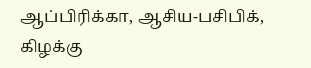ஆப்பிரிக்கா, ஆசிய-பசிபிக், கிழக்கு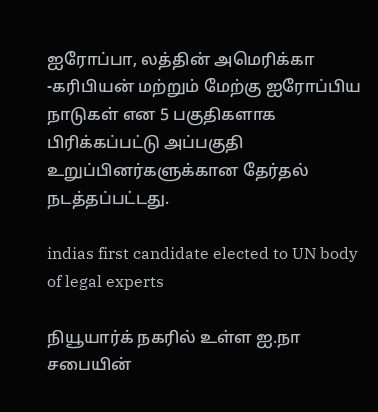ஐரோப்பா, லத்தின் அமெரிக்கா -கரிபியன் மற்றும் மேற்கு ஐரோப்பிய நாடுகள் என 5 பகுதிகளாக பிரிக்கப்பட்டு அப்பகுதி உறுப்பினர்களுக்கான தேர்தல் நடத்தப்பட்டது.

indias first candidate elected to UN body of legal experts

நியூயார்க் நகரில் உள்ள ஐ.நா சபையின்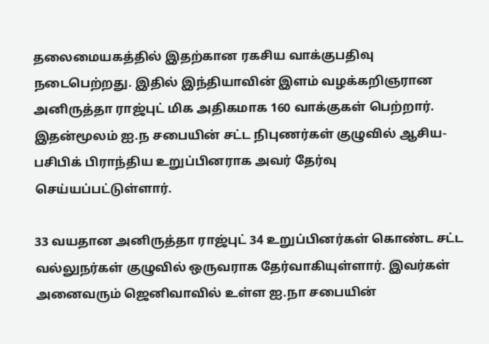தலைமையகத்தில் இதற்கான ரகசிய வாக்குபதிவு நடைபெற்றது. இதில் இந்தியாவின் இளம் வழக்கறிஞரான அனிருத்தா ராஜ்புட் மிக அதிகமாக 160 வாக்குகள் பெற்றார். இதன்மூலம் ஐ.ந சபையின் சட்ட நிபுணர்கள் குழுவில் ஆசிய-பசிபிக் பிராந்திய உறுப்பினராக அவர் தேர்வு செய்யப்பட்டுள்ளார்.

33 வயதான அனிருத்தா ராஜ்புட் 34 உறுப்பினர்கள் கொண்ட சட்ட வல்லுநர்கள் குழுவில் ஒருவராக தேர்வாகியுள்ளார். இவர்கள் அனைவரும் ஜெனிவாவில் உள்ள ஐ.நா சபையின்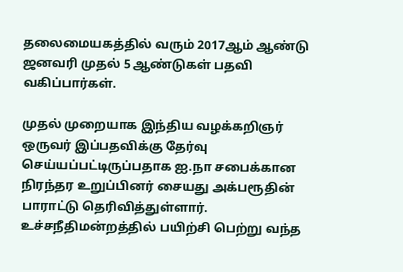தலைமையகத்தில் வரும் 2017ஆம் ஆண்டு ஜனவரி முதல் 5 ஆண்டுகள் பதவி வகிப்பார்கள்.

முதல் முறையாக இந்திய வழக்கறிஞர் ஒருவர் இப்பதவிக்கு தேர்வு செய்யப்பட்டிருப்பதாக ஐ.நா சபைக்கான நிரந்தர உறுப்பினர் சையது அக்பரூதின் பாராட்டு தெரிவித்துள்ளார். உச்சநீதிமன்றத்தில் பயிற்சி பெற்று வந்த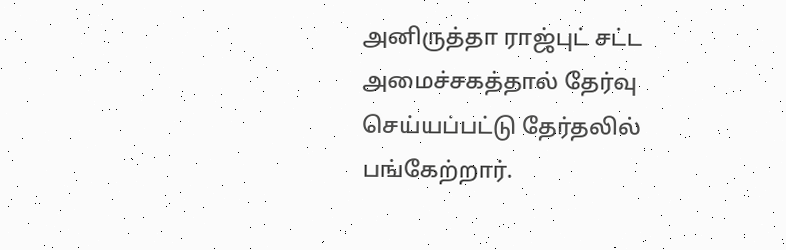அனிருத்தா ராஜ்புட் சட்ட அமைச்சகத்தால் தேர்வு செய்யப்பட்டு தேர்தலில் பங்கேற்றார்.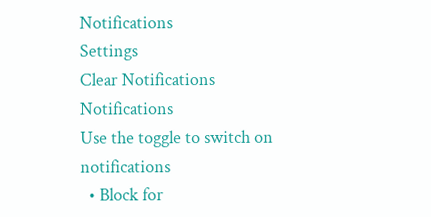Notifications
Settings
Clear Notifications
Notifications
Use the toggle to switch on notifications
  • Block for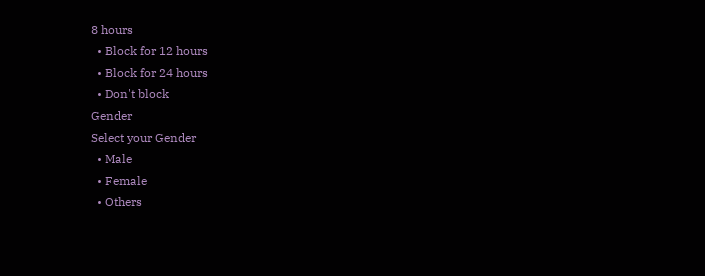8 hours
  • Block for 12 hours
  • Block for 24 hours
  • Don't block
Gender
Select your Gender
  • Male
  • Female
  • Others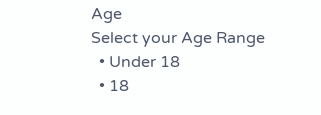Age
Select your Age Range
  • Under 18
  • 18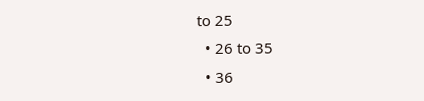to 25
  • 26 to 35
  • 36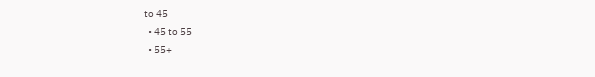to 45
  • 45 to 55
  • 55+